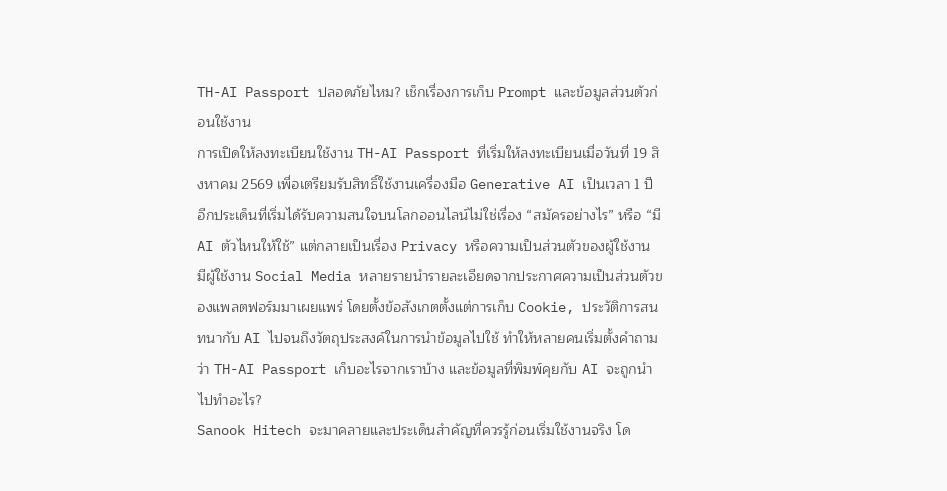TH-AI Passport ปลอดภัยไหม? เช็กเรื่องการเก็บ Prompt และข้อมูลส่วนตัวก่อนใช้งาน
การเปิดให้ลงทะเบียนใช้งาน TH-AI Passport ที่เริ่มให้ลงทะเบียนเมื่อวันที่ 19 สิงหาคม 2569 เพื่อเตรียมรับสิทธิ์ใช้งานเครื่องมือ Generative AI เป็นเวลา 1 ปี อีกประเด็นที่เริ่มได้รับความสนใจบนโลกออนไลน์ไม่ใช่เรื่อง “สมัครอย่างไร” หรือ “มี AI ตัวไหนให้ใช้” แต่กลายเป็นเรื่อง Privacy หรือความเป็นส่วนตัวของผู้ใช้งาน
มีผู้ใช้งาน Social Media หลายรายนำรายละเอียดจากประกาศความเป็นส่วนตัวของแพลตฟอร์มมาเผยแพร่ โดยตั้งข้อสังเกตตั้งแต่การเก็บ Cookie, ประวัติการสนทนากับ AI ไปจนถึงวัตถุประสงค์ในการนำข้อมูลไปใช้ ทำให้หลายคนเริ่มตั้งคำถามว่า TH-AI Passport เก็บอะไรจากเราบ้าง และข้อมูลที่พิมพ์คุยกับ AI จะถูกนำไปทำอะไร?
Sanook Hitech จะมาคลายและประเด็นสำคัญที่ควรรู้ก่อนเริ่มใช้งานจริง โด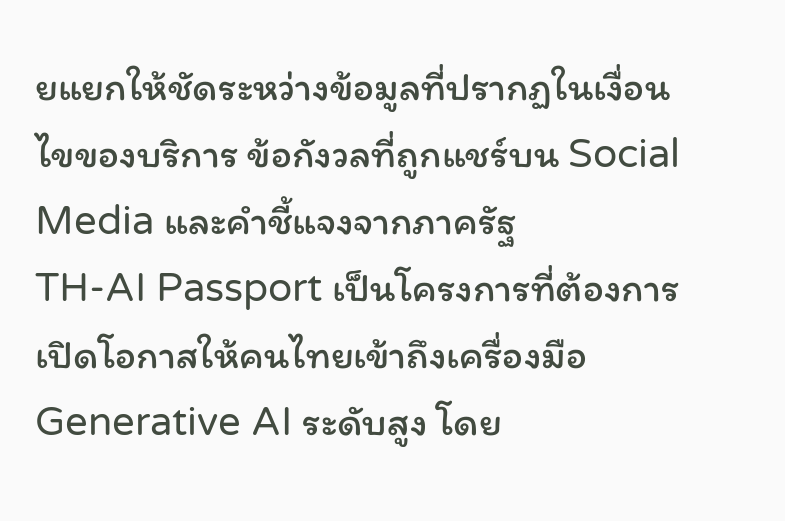ยแยกให้ชัดระหว่างข้อมูลที่ปรากฏในเงื่อนไขของบริการ ข้อกังวลที่ถูกแชร์บน Social Media และคำชี้แจงจากภาครัฐ
TH-AI Passport เป็นโครงการที่ต้องการเปิดโอกาสให้คนไทยเข้าถึงเครื่องมือ Generative AI ระดับสูง โดย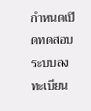กำหนดเปิดทดสอบระบบลงทะเบียน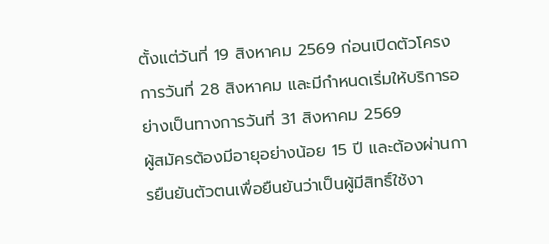ตั้งแต่วันที่ 19 สิงหาคม 2569 ก่อนเปิดตัวโครงการวันที่ 28 สิงหาคม และมีกำหนดเริ่มให้บริการอย่างเป็นทางการวันที่ 31 สิงหาคม 2569
ผู้สมัครต้องมีอายุอย่างน้อย 15 ปี และต้องผ่านการยืนยันตัวตนเพื่อยืนยันว่าเป็นผู้มีสิทธิ์ใช้งา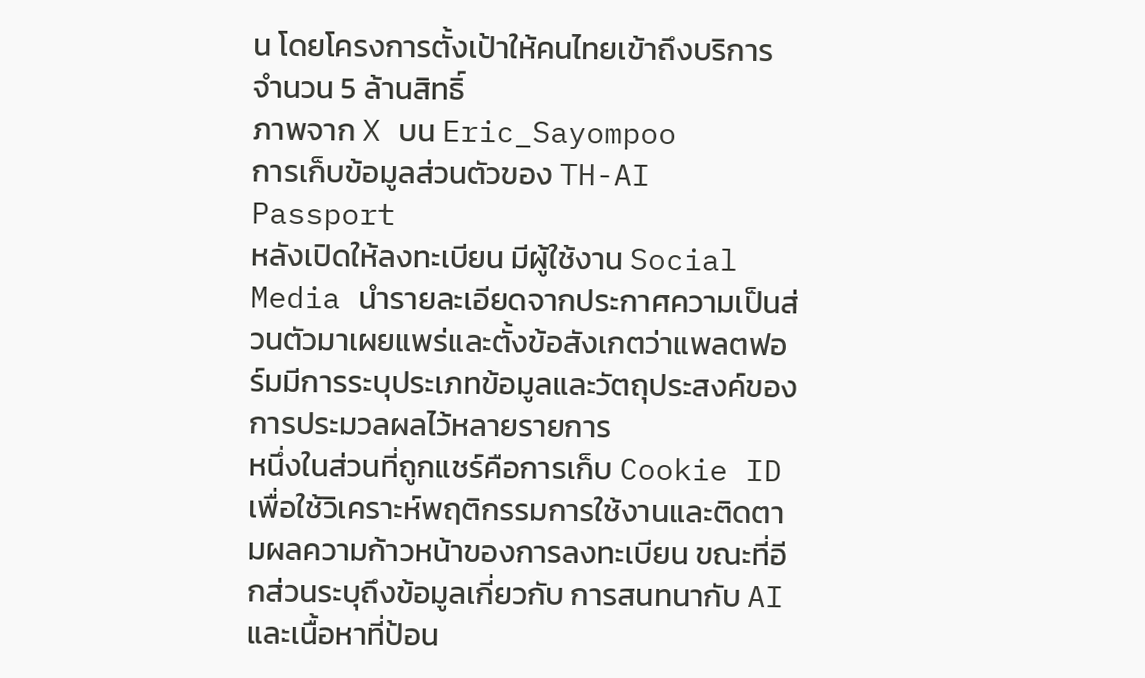น โดยโครงการตั้งเป้าให้คนไทยเข้าถึงบริการจำนวน 5 ล้านสิทธิ์
ภาพจาก X บน Eric_Sayompoo
การเก็บข้อมูลส่วนตัวของ TH-AI Passport
หลังเปิดให้ลงทะเบียน มีผู้ใช้งาน Social Media นำรายละเอียดจากประกาศความเป็นส่วนตัวมาเผยแพร่และตั้งข้อสังเกตว่าแพลตฟอร์มมีการระบุประเภทข้อมูลและวัตถุประสงค์ของการประมวลผลไว้หลายรายการ
หนึ่งในส่วนที่ถูกแชร์คือการเก็บ Cookie ID เพื่อใช้วิเคราะห์พฤติกรรมการใช้งานและติดตามผลความก้าวหน้าของการลงทะเบียน ขณะที่อีกส่วนระบุถึงข้อมูลเกี่ยวกับ การสนทนากับ AI และเนื้อหาที่ป้อน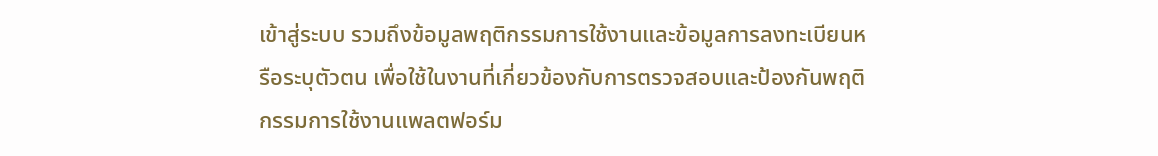เข้าสู่ระบบ รวมถึงข้อมูลพฤติกรรมการใช้งานและข้อมูลการลงทะเบียนหรือระบุตัวตน เพื่อใช้ในงานที่เกี่ยวข้องกับการตรวจสอบและป้องกันพฤติกรรมการใช้งานแพลตฟอร์ม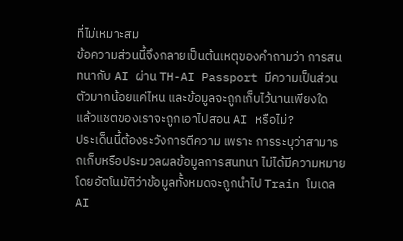ที่ไม่เหมาะสม
ข้อความส่วนนี้จึงกลายเป็นต้นเหตุของคำถามว่า การสนทนากับ AI ผ่าน TH-AI Passport มีความเป็นส่วนตัวมากน้อยแค่ไหน และข้อมูลจะถูกเก็บไว้นานเพียงใด
แล้วแชตของเราจะถูกเอาไปสอน AI หรือไม่?
ประเด็นนี้ต้องระวังการตีความ เพราะ การระบุว่าสามารถเก็บหรือประมวลผลข้อมูลการสนทนา ไม่ได้มีความหมายโดยอัตโนมัติว่าข้อมูลทั้งหมดจะถูกนำไป Train โมเดล AI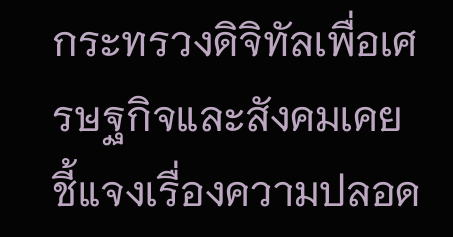กระทรวงดิจิทัลเพื่อเศรษฐกิจและสังคมเคยชี้แจงเรื่องความปลอด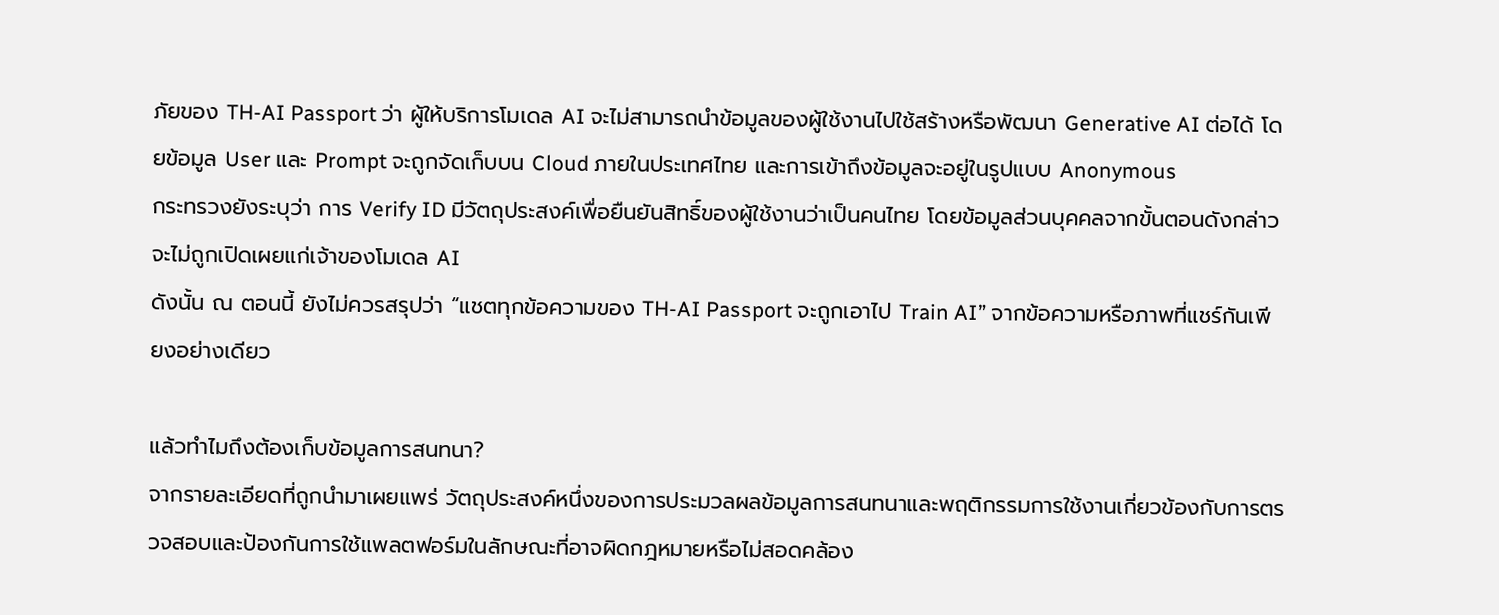ภัยของ TH-AI Passport ว่า ผู้ให้บริการโมเดล AI จะไม่สามารถนำข้อมูลของผู้ใช้งานไปใช้สร้างหรือพัฒนา Generative AI ต่อได้ โดยข้อมูล User และ Prompt จะถูกจัดเก็บบน Cloud ภายในประเทศไทย และการเข้าถึงข้อมูลจะอยู่ในรูปแบบ Anonymous
กระทรวงยังระบุว่า การ Verify ID มีวัตถุประสงค์เพื่อยืนยันสิทธิ์ของผู้ใช้งานว่าเป็นคนไทย โดยข้อมูลส่วนบุคคลจากขั้นตอนดังกล่าวจะไม่ถูกเปิดเผยแก่เจ้าของโมเดล AI
ดังนั้น ณ ตอนนี้ ยังไม่ควรสรุปว่า “แชตทุกข้อความของ TH-AI Passport จะถูกเอาไป Train AI” จากข้อความหรือภาพที่แชร์กันเพียงอย่างเดียว

แล้วทำไมถึงต้องเก็บข้อมูลการสนทนา?
จากรายละเอียดที่ถูกนำมาเผยแพร่ วัตถุประสงค์หนึ่งของการประมวลผลข้อมูลการสนทนาและพฤติกรรมการใช้งานเกี่ยวข้องกับการตรวจสอบและป้องกันการใช้แพลตฟอร์มในลักษณะที่อาจผิดกฎหมายหรือไม่สอดคล้อง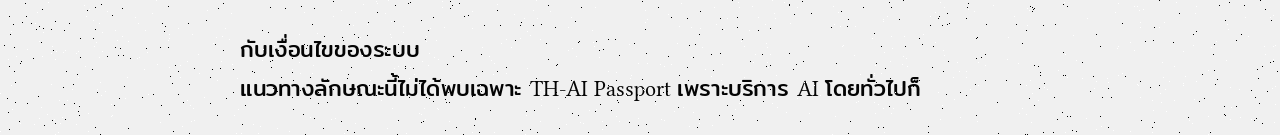กับเงื่อนไขของระบบ
แนวทางลักษณะนี้ไม่ได้พบเฉพาะ TH-AI Passport เพราะบริการ AI โดยทั่วไปก็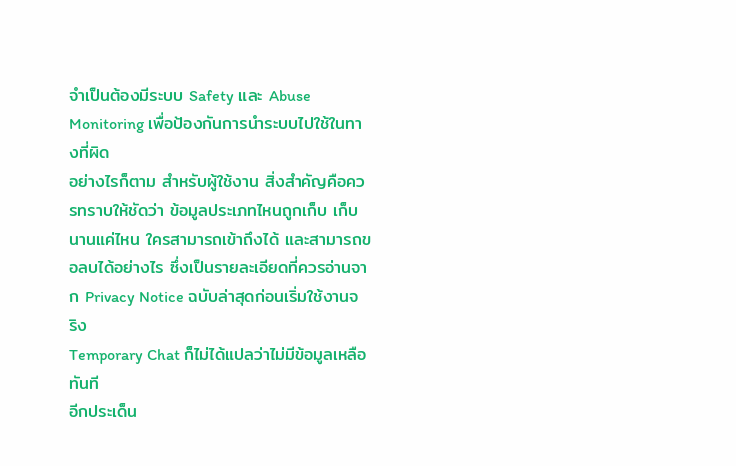จำเป็นต้องมีระบบ Safety และ Abuse Monitoring เพื่อป้องกันการนำระบบไปใช้ในทางที่ผิด
อย่างไรก็ตาม สำหรับผู้ใช้งาน สิ่งสำคัญคือควรทราบให้ชัดว่า ข้อมูลประเภทไหนถูกเก็บ เก็บนานแค่ไหน ใครสามารถเข้าถึงได้ และสามารถขอลบได้อย่างไร ซึ่งเป็นรายละเอียดที่ควรอ่านจาก Privacy Notice ฉบับล่าสุดก่อนเริ่มใช้งานจริง
Temporary Chat ก็ไม่ได้แปลว่าไม่มีข้อมูลเหลือทันที
อีกประเด็น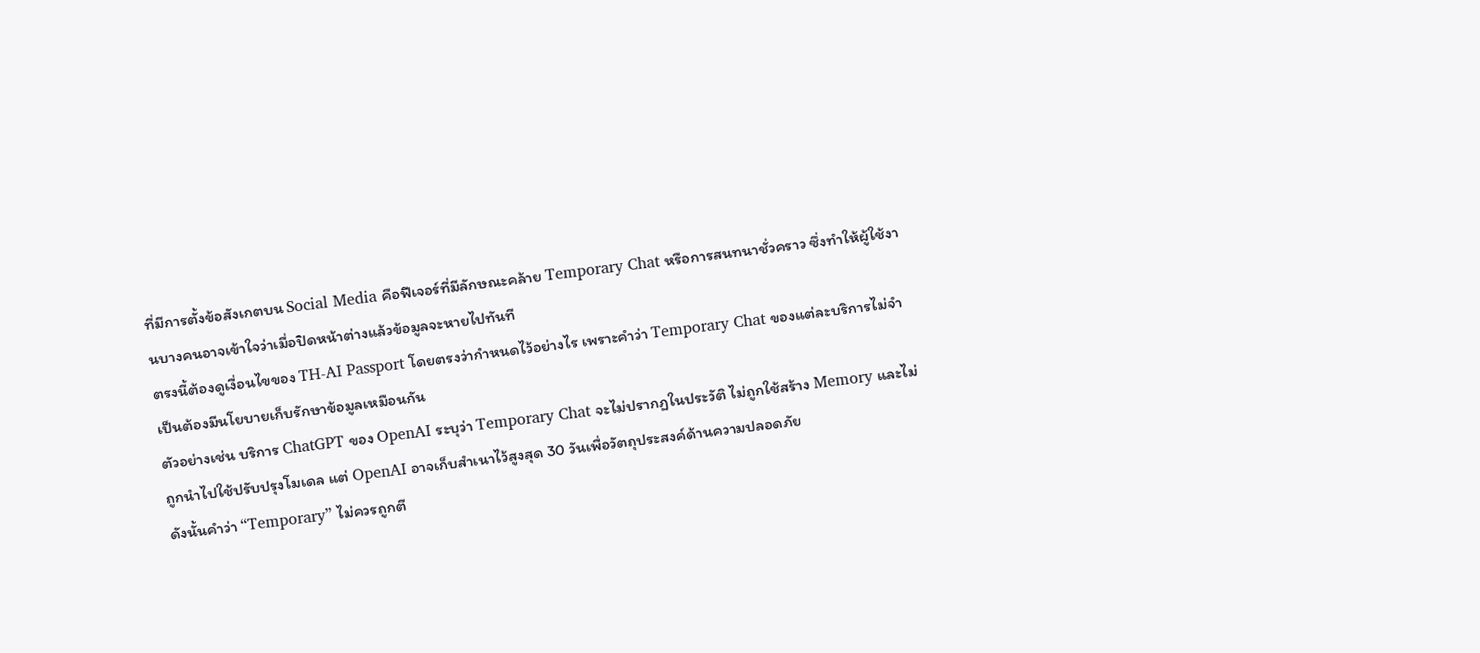ที่มีการตั้งข้อสังเกตบน Social Media คือฟีเจอร์ที่มีลักษณะคล้าย Temporary Chat หรือการสนทนาชั่วคราว ซึ่งทำให้ผู้ใช้งานบางคนอาจเข้าใจว่าเมื่อปิดหน้าต่างแล้วข้อมูลจะหายไปทันที
ตรงนี้ต้องดูเงื่อนไขของ TH-AI Passport โดยตรงว่ากำหนดไว้อย่างไร เพราะคำว่า Temporary Chat ของแต่ละบริการไม่จำเป็นต้องมีนโยบายเก็บรักษาข้อมูลเหมือนกัน
ตัวอย่างเช่น บริการ ChatGPT ของ OpenAI ระบุว่า Temporary Chat จะไม่ปรากฏในประวัติ ไม่ถูกใช้สร้าง Memory และไม่ถูกนำไปใช้ปรับปรุงโมเดล แต่ OpenAI อาจเก็บสำเนาไว้สูงสุด 30 วันเพื่อวัตถุประสงค์ด้านความปลอดภัย
ดังนั้นคำว่า “Temporary” ไม่ควรถูกตี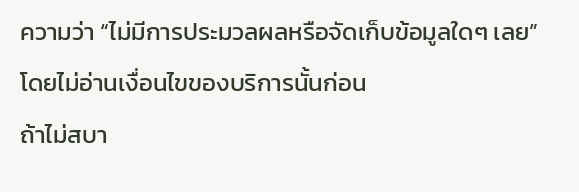ความว่า “ไม่มีการประมวลผลหรือจัดเก็บข้อมูลใดๆ เลย” โดยไม่อ่านเงื่อนไขของบริการนั้นก่อน
ถ้าไม่สบา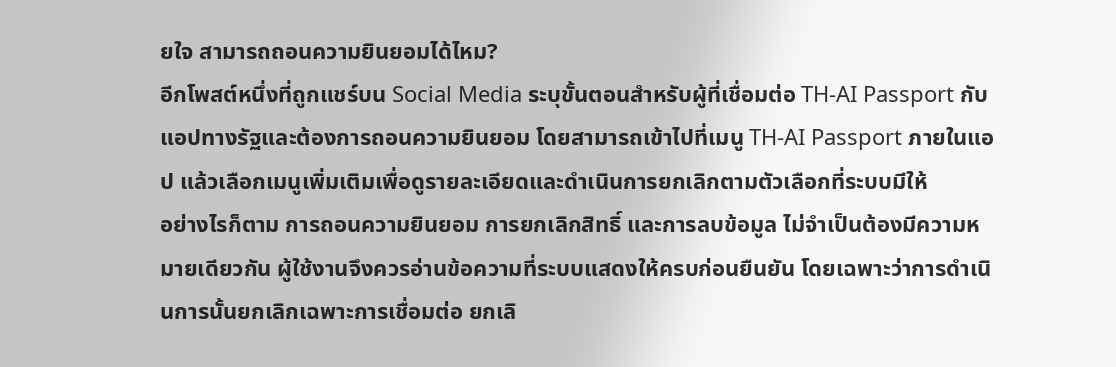ยใจ สามารถถอนความยินยอมได้ไหม?
อีกโพสต์หนึ่งที่ถูกแชร์บน Social Media ระบุขั้นตอนสำหรับผู้ที่เชื่อมต่อ TH-AI Passport กับแอปทางรัฐและต้องการถอนความยินยอม โดยสามารถเข้าไปที่เมนู TH-AI Passport ภายในแอป แล้วเลือกเมนูเพิ่มเติมเพื่อดูรายละเอียดและดำเนินการยกเลิกตามตัวเลือกที่ระบบมีให้
อย่างไรก็ตาม การถอนความยินยอม การยกเลิกสิทธิ์ และการลบข้อมูล ไม่จำเป็นต้องมีความหมายเดียวกัน ผู้ใช้งานจึงควรอ่านข้อความที่ระบบแสดงให้ครบก่อนยืนยัน โดยเฉพาะว่าการดำเนินการนั้นยกเลิกเฉพาะการเชื่อมต่อ ยกเลิ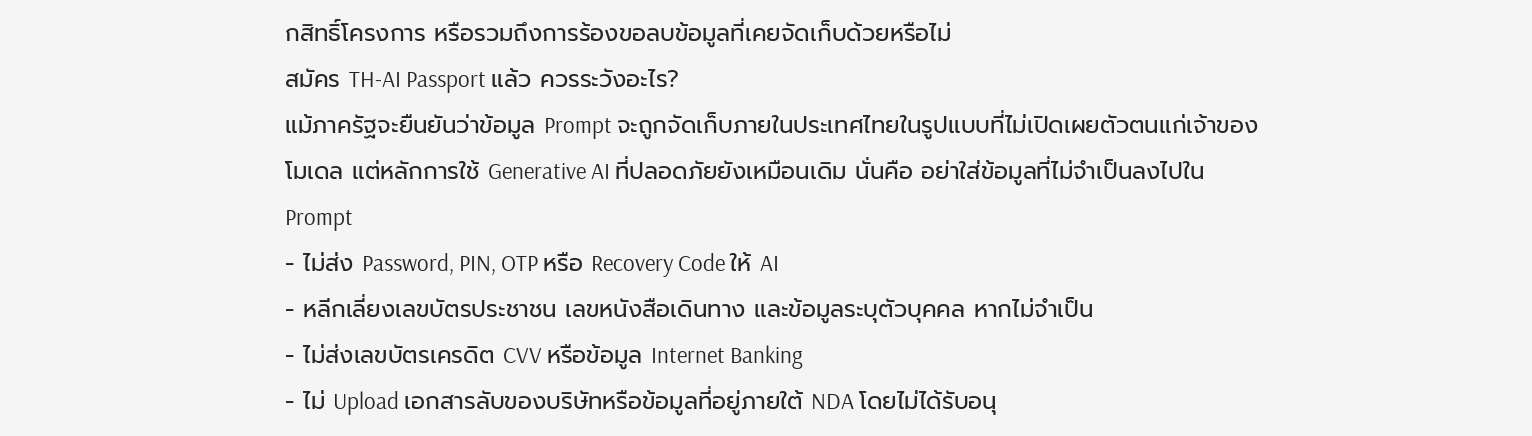กสิทธิ์โครงการ หรือรวมถึงการร้องขอลบข้อมูลที่เคยจัดเก็บด้วยหรือไม่
สมัคร TH-AI Passport แล้ว ควรระวังอะไร?
แม้ภาครัฐจะยืนยันว่าข้อมูล Prompt จะถูกจัดเก็บภายในประเทศไทยในรูปแบบที่ไม่เปิดเผยตัวตนแก่เจ้าของโมเดล แต่หลักการใช้ Generative AI ที่ปลอดภัยยังเหมือนเดิม นั่นคือ อย่าใส่ข้อมูลที่ไม่จำเป็นลงไปใน Prompt
- ไม่ส่ง Password, PIN, OTP หรือ Recovery Code ให้ AI
- หลีกเลี่ยงเลขบัตรประชาชน เลขหนังสือเดินทาง และข้อมูลระบุตัวบุคคล หากไม่จำเป็น
- ไม่ส่งเลขบัตรเครดิต CVV หรือข้อมูล Internet Banking
- ไม่ Upload เอกสารลับของบริษัทหรือข้อมูลที่อยู่ภายใต้ NDA โดยไม่ได้รับอนุ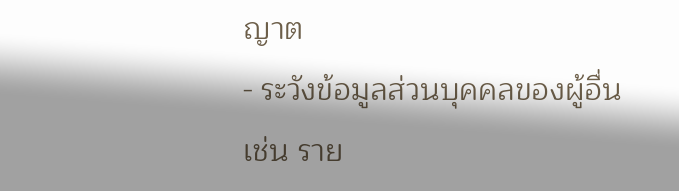ญาต
- ระวังข้อมูลส่วนบุคคลของผู้อื่น เช่น ราย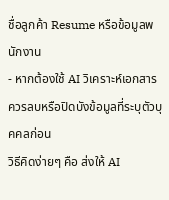ชื่อลูกค้า Resume หรือข้อมูลพนักงาน
- หากต้องใช้ AI วิเคราะห์เอกสาร ควรลบหรือปิดบังข้อมูลที่ระบุตัวบุคคลก่อน
วิธีคิดง่ายๆ คือ ส่งให้ AI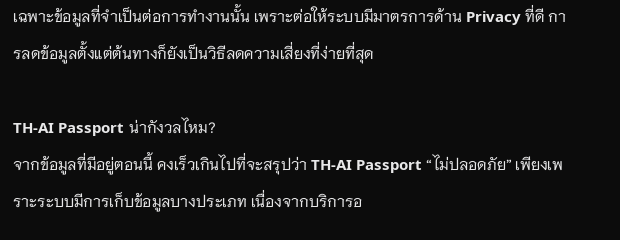เฉพาะข้อมูลที่จำเป็นต่อการทำงานนั้น เพราะต่อให้ระบบมีมาตรการด้าน Privacy ที่ดี การลดข้อมูลตั้งแต่ต้นทางก็ยังเป็นวิธีลดความเสี่ยงที่ง่ายที่สุด

TH-AI Passport น่ากังวลไหม?
จากข้อมูลที่มีอยู่ตอนนี้ คงเร็วเกินไปที่จะสรุปว่า TH-AI Passport “ไม่ปลอดภัย” เพียงเพราะระบบมีการเก็บข้อมูลบางประเภท เนื่องจากบริการอ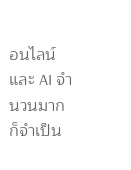อนไลน์และ AI จำนวนมากก็จำเป็น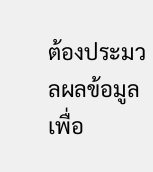ต้องประมวลผลข้อมูลเพื่อ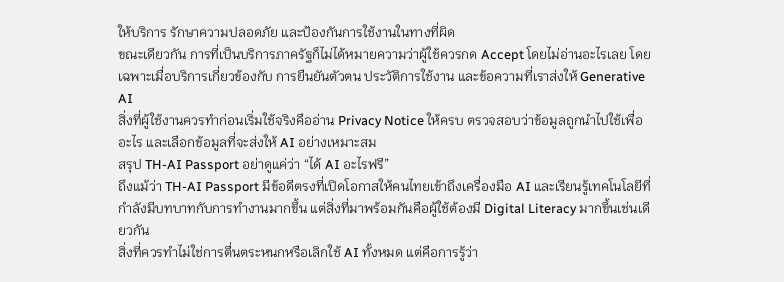ให้บริการ รักษาความปลอดภัย และป้องกันการใช้งานในทางที่ผิด
ขณะเดียวกัน การที่เป็นบริการภาครัฐก็ไม่ได้หมายความว่าผู้ใช้ควรกด Accept โดยไม่อ่านอะไรเลย โดยเฉพาะเมื่อบริการเกี่ยวข้องกับ การยืนยันตัวตน ประวัติการใช้งาน และข้อความที่เราส่งให้ Generative AI
สิ่งที่ผู้ใช้งานควรทำก่อนเริ่มใช้จริงคืออ่าน Privacy Notice ให้ครบ ตรวจสอบว่าข้อมูลถูกนำไปใช้เพื่ออะไร และเลือกข้อมูลที่จะส่งให้ AI อย่างเหมาะสม
สรุป TH-AI Passport อย่าดูแค่ว่า “ได้ AI อะไรฟรี”
ถึงแม้ว่า TH-AI Passport มีข้อดีตรงที่เปิดโอกาสให้คนไทยเข้าถึงเครื่องมือ AI และเรียนรู้เทคโนโลยีที่กำลังมีบทบาทกับการทำงานมากขึ้น แต่สิ่งที่มาพร้อมกันคือผู้ใช้ต้องมี Digital Literacy มากขึ้นเช่นเดียวกัน
สิ่งที่ควรทำไม่ใช่การตื่นตระหนกหรือเลิกใช้ AI ทั้งหมด แต่คือการรู้ว่า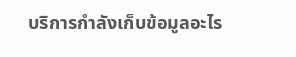บริการกำลังเก็บข้อมูลอะไร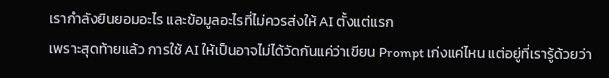เรากำลังยินยอมอะไร และข้อมูลอะไรที่ไม่ควรส่งให้ AI ตั้งแต่แรก
เพราะสุดท้ายแล้ว การใช้ AI ให้เป็นอาจไม่ได้วัดกันแค่ว่าเขียน Prompt เก่งแค่ไหน แต่อยู่ที่เรารู้ด้วยว่า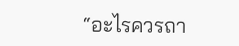“อะไรควรถา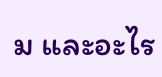ม และอะไร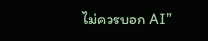ไม่ควรบอก AI”